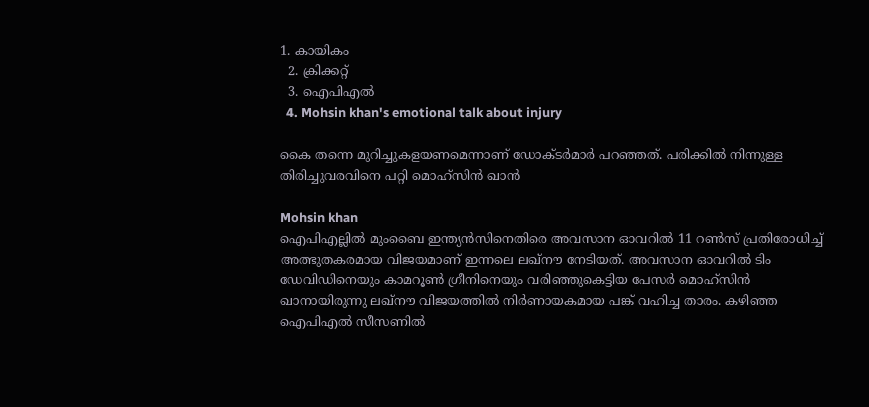1. കായികം
  2. ക്രിക്കറ്റ്‌
  3. ഐപിഎല്‍
  4. Mohsin khan's emotional talk about injury

കൈ തന്നെ മുറിച്ചുകളയണമെന്നാണ് ഡോക്ടർമാർ പറഞ്ഞത്. പരിക്കിൽ നിന്നുള്ള തിരിച്ചുവരവിനെ പറ്റി മൊഹ്സിൻ ഖാൻ

Mohsin khan
ഐപിഎല്ലില്‍ മുംബൈ ഇന്ത്യന്‍സിനെതിരെ അവസാന ഓവറില്‍ 11 റണ്‍സ് പ്രതിരോധിച്ച് അത്ഭുതകരമായ വിജയമാണ് ഇന്നലെ ലഖ്‌നൗ നേടിയത്. അവസാന ഓവറില്‍ ടിം ഡേവിഡിനെയും കാമറൂണ്‍ ഗ്രീനിനെയും വരിഞ്ഞുകെട്ടിയ പേസര്‍ മൊഹ്‌സിന്‍ ഖാനായിരുന്നു ലഖ്‌നൗ വിജയത്തില്‍ നിര്‍ണായകമായ പങ്ക് വഹിച്ച താരം. കഴിഞ്ഞ ഐപിഎല്‍ സീസണില്‍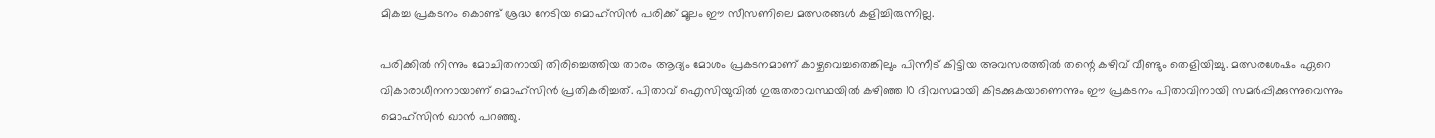മികച്ച പ്രകടനം കൊണ്ട് ശ്രദ്ധ നേടിയ മൊഹ്‌സിന്‍ പരിക്ക് മൂലം ഈ സീസണിലെ മത്സരങ്ങള്‍ കളിച്ചിരുന്നില്ല.

പരിക്കില്‍ നിന്നും മോചിതനായി തിരിച്ചെത്തിയ താരം ആദ്യം മോശം പ്രകടനമാണ് കാഴ്ചവെച്ചതെങ്കിലും പിന്നീട് കിട്ടിയ അവസരത്തില്‍ തന്റെ കഴിവ് വീണ്ടും തെളിയിച്ചു. മത്സരശേഷം ഏറെ വികാരാധീനനായാണ് മൊഹ്‌സിന്‍ പ്രതികരിച്ചത്. പിതാവ് ഐസിയുവില്‍ ഗുരുതരാവസ്ഥയില്‍ കഴിഞ്ഞ 10 ദിവസമായി കിടക്കുകയാണെന്നും ഈ പ്രകടനം പിതാവിനായി സമര്‍പ്പിക്കുന്നുവെന്നും മൊഹ്‌സിന്‍ ഖാന്‍ പറഞ്ഞു.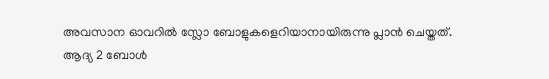അവസാന ഓവറില്‍ സ്ലോ ബോളുകളെറിയാനായിരുന്നു പ്ലാന്‍ ചെയ്തത്. ആദ്യ 2 ബോള്‍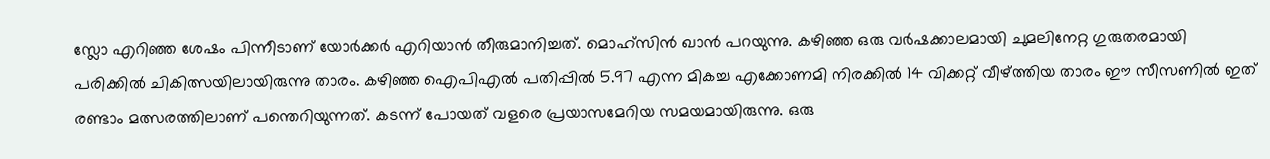സ്ലോ എറിഞ്ഞ ശേഷം പിന്നീടാണ് യോര്‍ക്കര്‍ എറിയാന്‍ തീരുമാനിച്ചത്. മൊഹ്‌സിന്‍ ഖാന്‍ പറയുന്നു. കഴിഞ്ഞ ഒരു വര്‍ഷക്കാലമായി ചുമലിനേറ്റ ഗുരുതരമായി പരിക്കില്‍ ചികിത്സയിലായിരുന്നു താരം. കഴിഞ്ഞ ഐപിഎല്‍ പതിപ്പില്‍ 5.97 എന്ന മികച്ച എക്കോണമി നിരക്കില്‍ 14 വിക്കറ്റ് വീഴ്ത്തിയ താരം ഈ സീസണില്‍ ഇത് രണ്ടാം മത്സരത്തിലാണ് പന്തെറിയുന്നത്. കടന്ന് പോയത് വളരെ പ്രയാസമേറിയ സമയമായിരുന്നു. ഒരു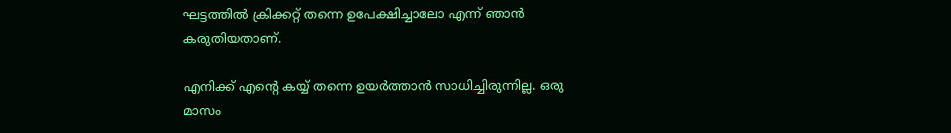ഘട്ടത്തില്‍ ക്രിക്കറ്റ് തന്നെ ഉപേക്ഷിച്ചാലോ എന്ന് ഞാന്‍ കരുതിയതാണ്.

എനിക്ക് എന്റെ കയ്യ് തന്നെ ഉയര്‍ത്താന്‍ സാധിച്ചിരുന്നില്ല. ഒരു മാസം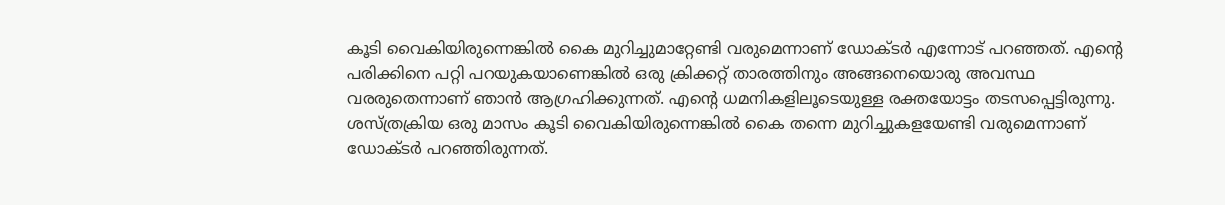കൂടി വൈകിയിരുന്നെങ്കില്‍ കൈ മുറിച്ചുമാറ്റേണ്ടി വരുമെന്നാണ് ഡോക്ടര്‍ എന്നോട് പറഞ്ഞത്. എന്റെ പരിക്കിനെ പറ്റി പറയുകയാണെങ്കില്‍ ഒരു ക്രിക്കറ്റ് താരത്തിനും അങ്ങനെയൊരു അവസ്ഥ വരരുതെന്നാണ് ഞാന്‍ ആഗ്രഹിക്കുന്നത്. എന്റെ ധമനികളിലൂടെയുള്ള രക്തയോട്ടം തടസപ്പെട്ടിരുന്നു. ശസ്ത്രക്രിയ ഒരു മാസം കൂടി വൈകിയിരുന്നെങ്കില്‍ കൈ തന്നെ മുറിച്ചുകളയേണ്ടി വരുമെന്നാണ് ഡോക്ടര്‍ പറഞ്ഞിരുന്നത്.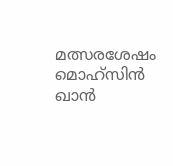മത്സരശേഷം മൊഹ്‌സിന്‍ ഖാന്‍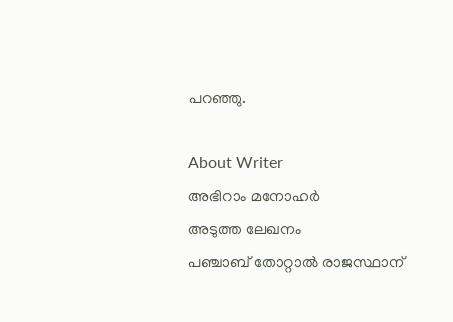പറഞ്ഞു.

About Writer
അഭിറാം മനോഹർ
അടുത്ത ലേഖനം
പഞ്ചാബ് തോറ്റാൽ രാജസ്ഥാന്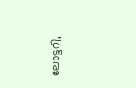ലോട്ടറി,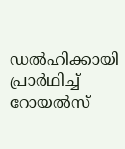ഡൽഹിക്കായി പ്രാർഥിച്ച് റോയൽസ്